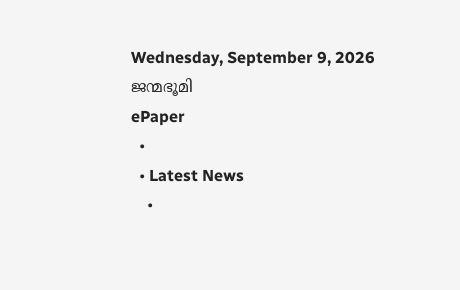Wednesday, September 9, 2026
ജന്മഭൂമി
ePaper
  •
  • Latest News
    •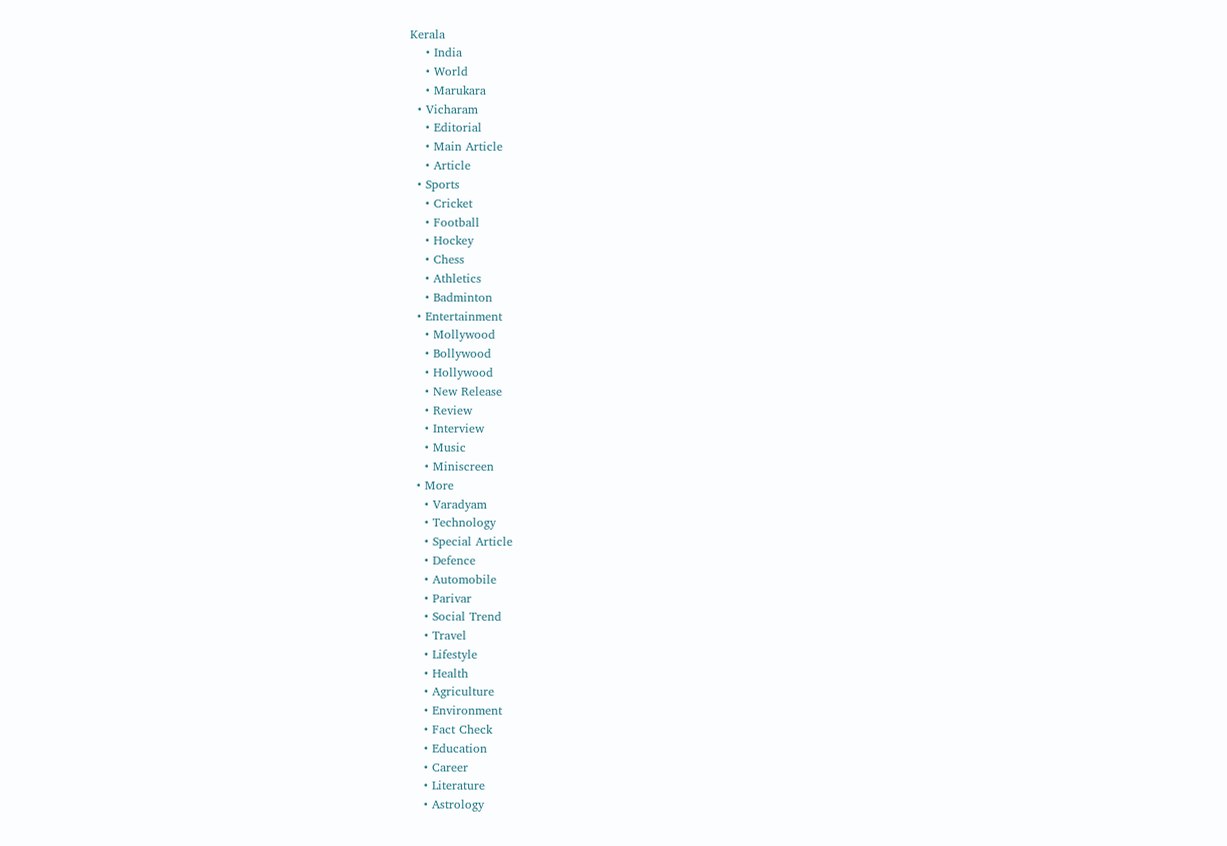Kerala
    • India
    • World
    • Marukara
  • Vicharam
    • Editorial
    • Main Article
    • Article
  • Sports
    • Cricket
    • Football
    • Hockey
    • Chess
    • Athletics
    • Badminton
  • Entertainment
    • Mollywood
    • Bollywood
    • Hollywood
    • New Release
    • Review
    • Interview
    • Music
    • Miniscreen
  • More
    • Varadyam
    • Technology
    • Special Article
    • Defence
    • Automobile
    • Parivar
    • Social Trend
    • Travel
    • Lifestyle
    • Health
    • Agriculture
    • Environment
    • Fact Check
    • Education
    • Career
    • Literature
    • Astrology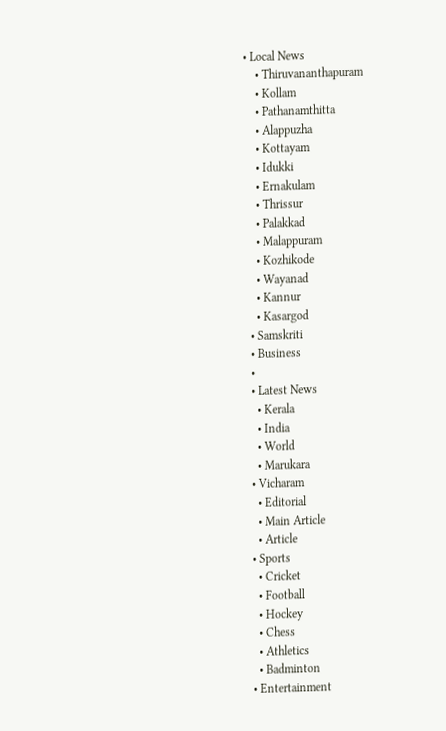• Local News
    • Thiruvananthapuram
    • Kollam
    • Pathanamthitta
    • Alappuzha
    • Kottayam
    • Idukki
    • Ernakulam
    • Thrissur
    • Palakkad
    • Malappuram
    • Kozhikode
    • Wayanad
    • Kannur
    • Kasargod
  • Samskriti
  • Business
  •
  • Latest News
    • Kerala
    • India
    • World
    • Marukara
  • Vicharam
    • Editorial
    • Main Article
    • Article
  • Sports
    • Cricket
    • Football
    • Hockey
    • Chess
    • Athletics
    • Badminton
  • Entertainment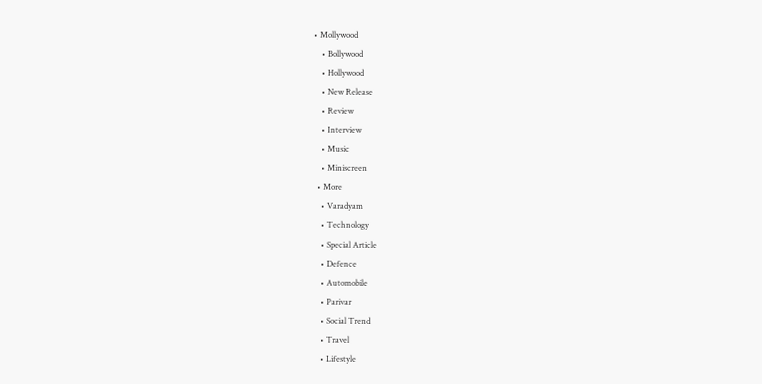• Mollywood
    • Bollywood
    • Hollywood
    • New Release
    • Review
    • Interview
    • Music
    • Miniscreen
  • More
    • Varadyam
    • Technology
    • Special Article
    • Defence
    • Automobile
    • Parivar
    • Social Trend
    • Travel
    • Lifestyle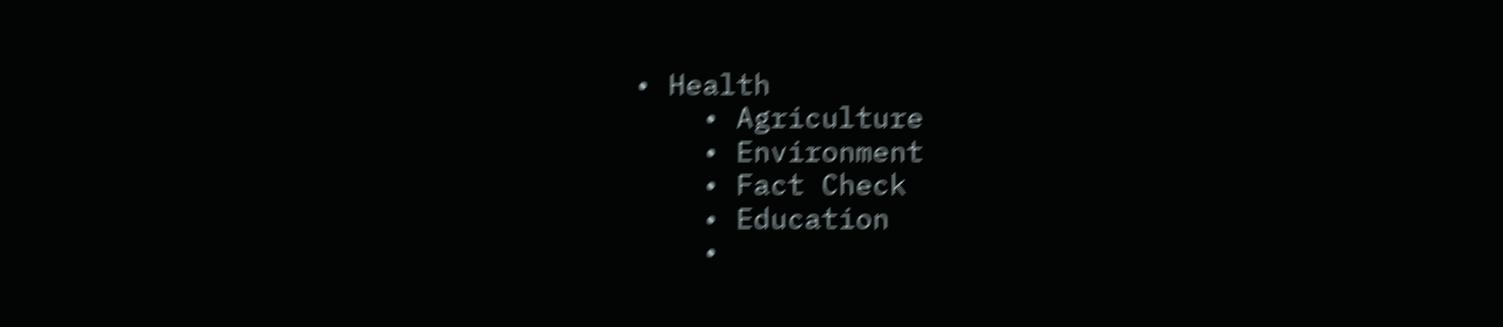• Health
    • Agriculture
    • Environment
    • Fact Check
    • Education
    •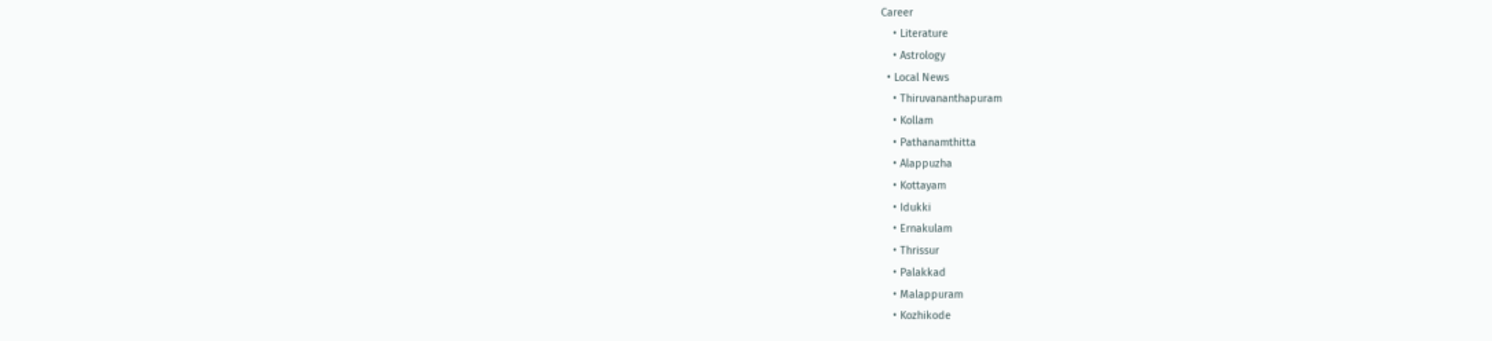Career
    • Literature
    • Astrology
  • Local News
    • Thiruvananthapuram
    • Kollam
    • Pathanamthitta
    • Alappuzha
    • Kottayam
    • Idukki
    • Ernakulam
    • Thrissur
    • Palakkad
    • Malappuram
    • Kozhikode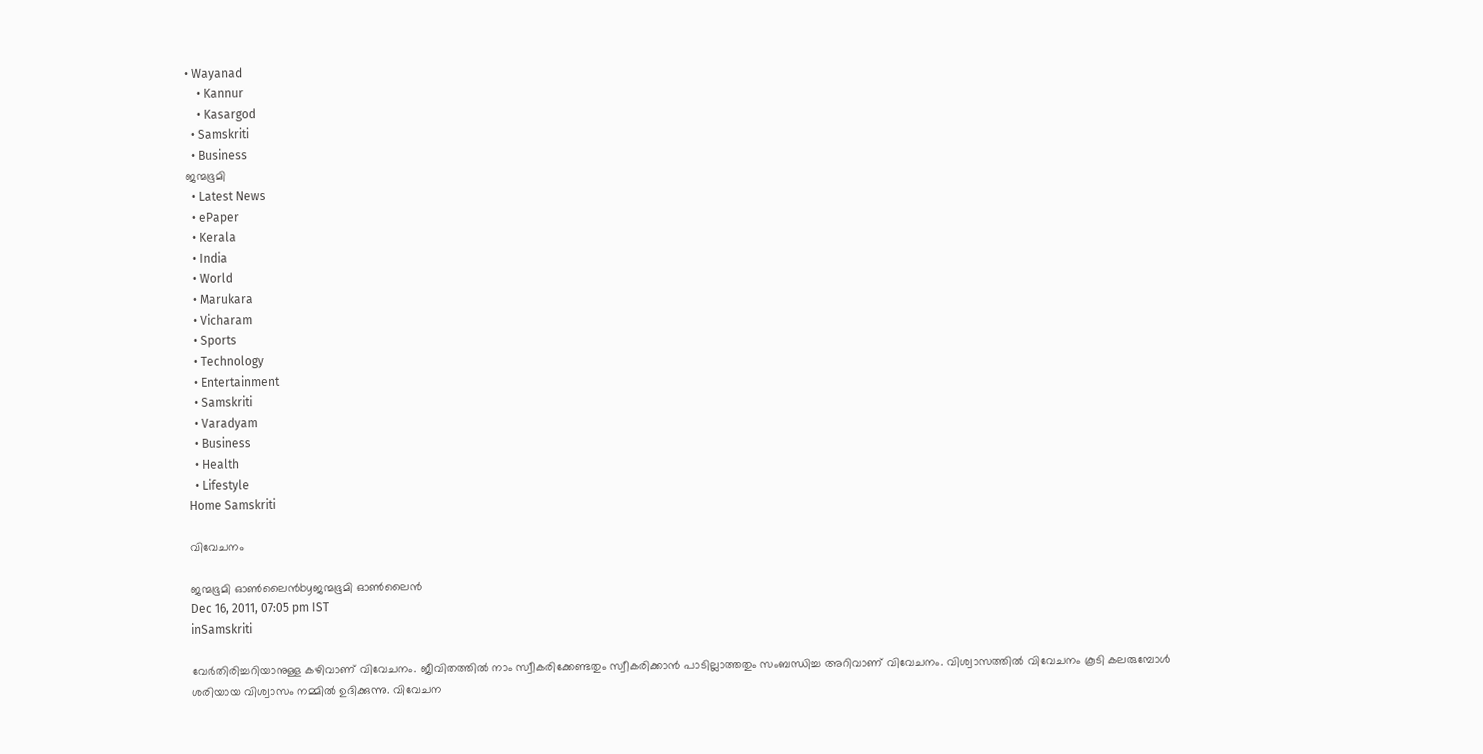• Wayanad
    • Kannur
    • Kasargod
  • Samskriti
  • Business
ജന്മഭൂമി
  • Latest News
  • ePaper
  • Kerala
  • India
  • World
  • Marukara
  • Vicharam
  • Sports
  • Technology
  • Entertainment
  • Samskriti
  • Varadyam
  • Business
  • Health
  • Lifestyle
Home Samskriti

വിവേചനം

ജന്മഭൂമി ഓണ്‍ലൈന്‍byജന്മഭൂമി ഓണ്‍ലൈന്‍
Dec 16, 2011, 07:05 pm IST
inSamskriti

വേര്‍തിരിച്ചറിയാനുള്ള കഴിവാണ്‌ വിവേചനം. ജീവിതത്തില്‍ നാം സ്വീകരിക്കേണ്ടതും സ്വീകരിക്കാന്‍ പാടില്ലാത്തതും സംബന്ധിച്ച അറിവാണ്‌ വിവേചനം. വിശ്വാസത്തില്‍ വിവേചനം കൂടി കലരുമ്പോള്‍ ശരിയായ വിശ്വാസം നമ്മില്‍ ഉദിക്കുന്നു. വിവേചന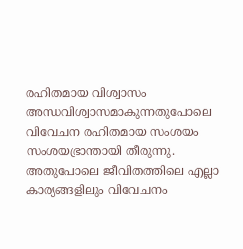രഹിതമായ വിശ്വാസം അന്ധവിശ്വാസമാകുന്നതുപോലെ വിവേചന രഹിതമായ സംശയം സംശയഭ്രാന്തായി തീരുന്നു. അതുപോലെ ജീവിതത്തിലെ എല്ലാ കാര്യങ്ങളിലും വിവേചനം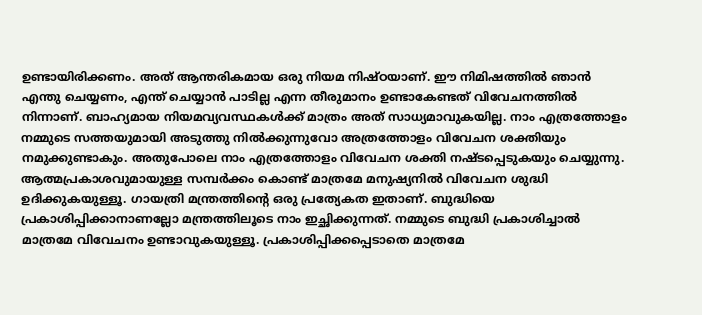ഉണ്ടായിരിക്കണം. അത്‌ ആന്തരികമായ ഒരു നിയമ നിഷ്ഠയാണ്‌. ഈ നിമിഷത്തില്‍ ഞാന്‍ എന്തു ചെയ്യണം, എന്ത്‌ ചെയ്യാന്‍ പാടില്ല എന്ന തീരുമാനം ഉണ്ടാകേണ്ടത്‌ വിവേചനത്തില്‍ നിന്നാണ്‌. ബാഹ്യമായ നിയമവ്യവസ്ഥകള്‍ക്ക്‌ മാത്രം അത്‌ സാധ്യമാവുകയില്ല. നാം എത്രത്തോളം നമ്മുടെ സത്തയുമായി അടുത്തു നില്‍ക്കുന്നുവോ അത്രത്തോളം വിവേചന ശക്തിയും നമുക്കുണ്ടാകും. അതുപോലെ നാം എത്രത്തോളം വിവേചന ശക്തി നഷ്ടപ്പെടുകയും ചെയ്യുന്നു.
ആത്മപ്രകാശവുമായുള്ള സമ്പര്‍ക്കം കൊണ്ട്‌ മാത്രമേ മനുഷ്യനില്‍ വിവേചന ശുദ്ധി ഉദിക്കുകയുള്ളൂ. ഗായത്രി മന്ത്രത്തിന്റെ ഒരു പ്രത്യേകത ഇതാണ്‌. ബുദ്ധിയെ പ്രകാശിപ്പിക്കാനാണല്ലോ മന്ത്രത്തിലൂടെ നാം ഇച്ഛിക്കുന്നത്‌. നമ്മുടെ ബുദ്ധി പ്രകാശിച്ചാല്‍ മാത്രമേ വിവേചനം ഉണ്ടാവുകയുള്ളൂ. പ്രകാശിപ്പിക്കപ്പെടാതെ മാത്രമേ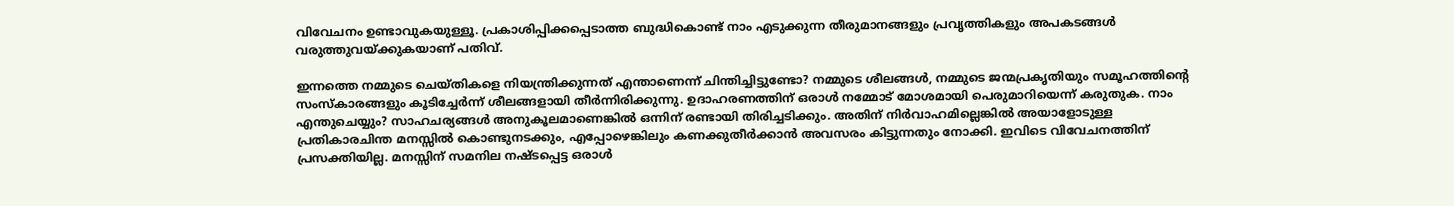വിവേചനം ഉണ്ടാവുകയുള്ളൂ. പ്രകാശിപ്പിക്കപ്പെടാത്ത ബുദ്ധികൊണ്ട്‌ നാം എടുക്കുന്ന തീരുമാനങ്ങളും പ്രവൃത്തികളും അപകടങ്ങള്‍ വരുത്തുവയ്‌ക്കുകയാണ്‌ പതിവ്‌.

ഇന്നത്തെ നമ്മുടെ ചെയ്തികളെ നിയന്ത്രിക്കുന്നത്‌ എന്താണെന്ന്‌ ചിന്തിച്ചിട്ടുണ്ടോ? നമ്മുടെ ശീലങ്ങള്‍, നമ്മുടെ ജന്മപ്രകൃതിയും സമൂഹത്തിന്റെ സംസ്കാരങ്ങളും കൂടിച്ചേര്‍ന്ന്‌ ശീലങ്ങളായി തീര്‍ന്നിരിക്കുന്നു. ഉദാഹരണത്തിന്‌ ഒരാള്‍ നമ്മോട്‌ മോശമായി പെരുമാറിയെന്ന്‌ കരുതുക. നാം എന്തുചെയ്യും? സാഹചര്യങ്ങള്‍ അനുകൂലമാണെങ്കില്‍ ഒന്നിന്‌ രണ്ടായി തിരിച്ചടിക്കും. അതിന്‌ നിര്‍വാഹമില്ലെങ്കില്‍ അയാളോടുള്ള പ്രതികാരചിന്ത മനസ്സില്‍ കൊണ്ടുനടക്കും, എപ്പോഴെങ്കിലും കണക്കുതീര്‍ക്കാന്‍ അവസരം കിട്ടുന്നതും നോക്കി. ഇവിടെ വിവേചനത്തിന്‌ പ്രസക്തിയില്ല. മനസ്സിന്‌ സമനില നഷ്ടപ്പെട്ട ഒരാള്‍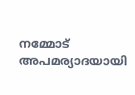നമ്മോട്‌ അപമര്യാദയായി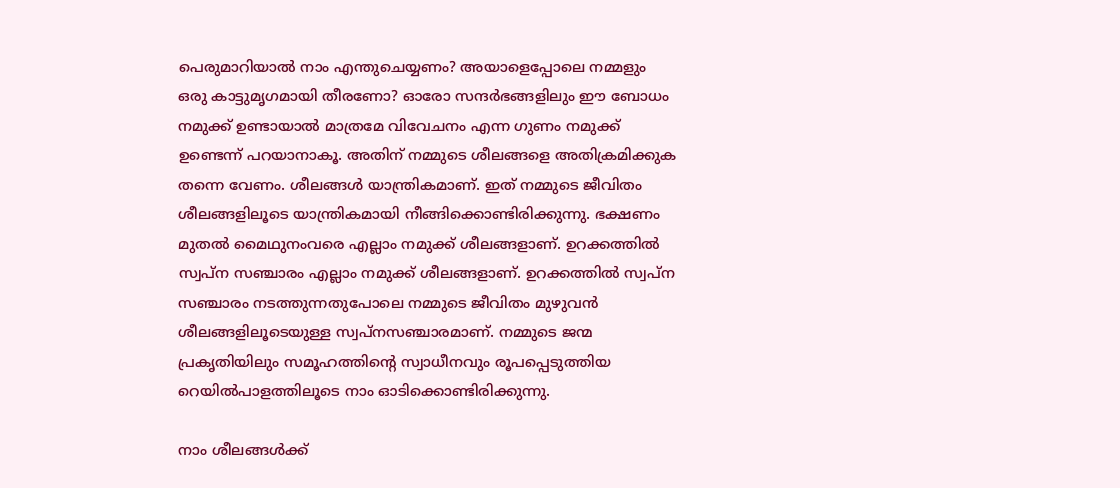പെരുമാറിയാല്‍ നാം എന്തുചെയ്യണം? അയാളെപ്പോലെ നമ്മളും ഒരു കാട്ടുമൃഗമായി തീരണോ? ഓരോ സന്ദര്‍ഭങ്ങളിലും ഈ ബോധം നമുക്ക്‌ ഉണ്ടായാല്‍ മാത്രമേ വിവേചനം എന്ന ഗുണം നമുക്ക്‌ ഉണ്ടെന്ന്‌ പറയാനാകൂ. അതിന്‌ നമ്മുടെ ശീലങ്ങളെ അതിക്രമിക്കുക തന്നെ വേണം. ശീലങ്ങള്‍ യാന്ത്രികമാണ്‌. ഇത്‌ നമ്മുടെ ജീവിതം ശീലങ്ങളിലൂടെ യാന്ത്രികമായി നീങ്ങിക്കൊണ്ടിരിക്കുന്നു. ഭക്ഷണം മുതല്‍ മൈഥുനംവരെ എല്ലാം നമുക്ക്‌ ശീലങ്ങളാണ്‌. ഉറക്കത്തില്‍ സ്വപ്ന സഞ്ചാരം എല്ലാം നമുക്ക്‌ ശീലങ്ങളാണ്‌. ഉറക്കത്തില്‍ സ്വപ്ന സഞ്ചാരം നടത്തുന്നതുപോലെ നമ്മുടെ ജീവിതം മുഴുവന്‍ ശീലങ്ങളിലൂടെയുള്ള സ്വപ്നസഞ്ചാരമാണ്‌. നമ്മുടെ ജന്മ പ്രകൃതിയിലും സമൂഹത്തിന്റെ സ്വാധീനവും രൂപപ്പെടുത്തിയ റെയില്‍പാളത്തിലൂടെ നാം ഓടിക്കൊണ്ടിരിക്കുന്നു.

നാം ശീലങ്ങള്‍ക്ക്‌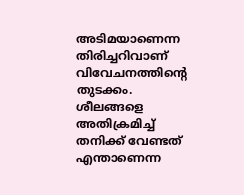അടിമയാണെന്ന തിരിച്ചറിവാണ്‌ വിവേചനത്തിന്റെ തുടക്കം. ശീലങ്ങളെ അതിക്രമിച്ച്‌ തനിക്ക്‌ വേണ്ടത്‌ എന്താണെന്ന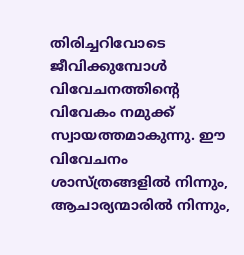തിരിച്ചറിവോടെ ജീവിക്കുമ്പോള്‍ വിവേചനത്തിന്റെ വിവേകം നമുക്ക്‌ സ്വായത്തമാകുന്നു. ഈ വിവേചനം ശാസ്ത്രങ്ങളില്‍ നിന്നും, ആചാര്യന്മാരില്‍ നിന്നും,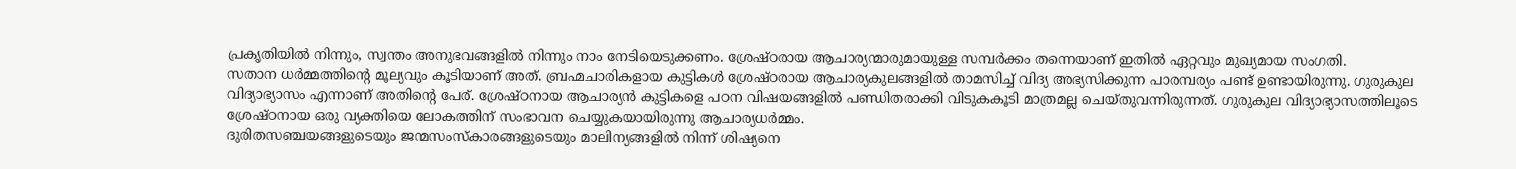പ്രകൃതിയില്‍ നിന്നും, സ്വന്തം അനുഭവങ്ങളില്‍ നിന്നും നാം നേടിയെടുക്കണം. ശ്രേഷ്ഠരായ ആചാര്യന്മാരുമായുള്ള സമ്പര്‍ക്കം തന്നെയാണ്‌ ഇതില്‍ ഏറ്റവും മുഖ്യമായ സംഗതി.
സതാന ധര്‍മ്മത്തിന്റെ മൂല്യവും കൂടിയാണ്‌ അത്‌. ബ്രഹ്മചാരികളായ കുട്ടികള്‍ ശ്രേഷ്ഠരായ ആചാര്യകുലങ്ങളില്‍ താമസിച്ച്‌ വിദ്യ അഭ്യസിക്കുന്ന പാരമ്പര്യം പണ്ട്‌ ഉണ്ടായിരുന്നു. ഗുരുകുല വിദ്യാഭ്യാസം എന്നാണ്‌ അതിന്റെ പേര്‌. ശ്രേഷ്ഠനായ ആചാര്യന്‍ കുട്ടികളെ പഠന വിഷയങ്ങളില്‍ പണ്ഡിതരാക്കി വിടുകകൂടി മാത്രമല്ല ചെയ്തുവന്നിരുന്നത്‌. ഗുരുകുല വിദ്യാഭ്യാസത്തിലൂടെ ശ്രേഷ്ഠനായ ഒരു വ്യക്തിയെ ലോകത്തിന്‌ സംഭാവന ചെയ്യുകയായിരുന്നു ആചാര്യധര്‍മ്മം.
ദുരിതസഞ്ചയങ്ങളുടെയും ജന്മസംസ്കാരങ്ങളുടെയും മാലിന്യങ്ങളില്‍ നിന്ന്‌ ശിഷ്യനെ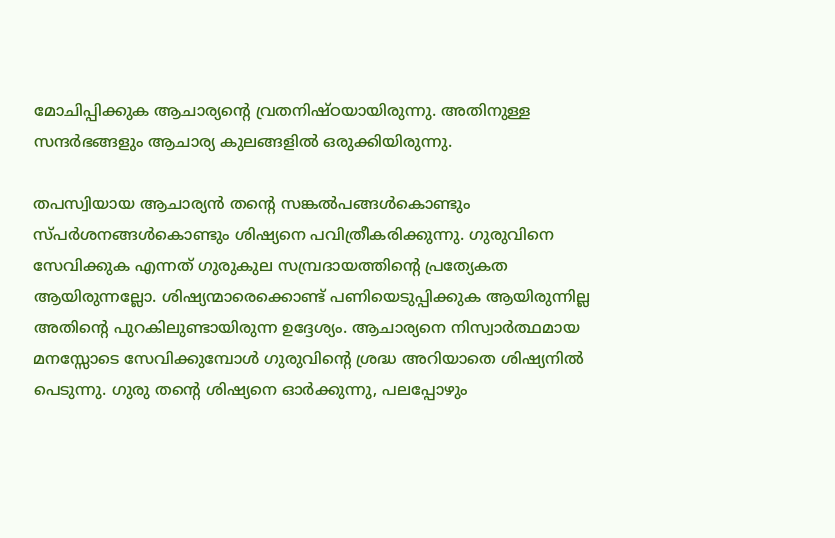മോചിപ്പിക്കുക ആചാര്യന്റെ വ്രതനിഷ്ഠയായിരുന്നു. അതിനുള്ള സന്ദര്‍ഭങ്ങളും ആചാര്യ കുലങ്ങളില്‍ ഒരുക്കിയിരുന്നു.

തപസ്വിയായ ആചാര്യന്‍ തന്റെ സങ്കല്‍പങ്ങള്‍കൊണ്ടും സ്പര്‍ശനങ്ങള്‍കൊണ്ടും ശിഷ്യനെ പവിത്രീകരിക്കുന്നു. ഗുരുവിനെ സേവിക്കുക എന്നത്‌ ഗുരുകുല സമ്പ്രദായത്തിന്റെ പ്രത്യേകത ആയിരുന്നല്ലോ. ശിഷ്യന്മാരെക്കൊണ്ട്‌ പണിയെടുപ്പിക്കുക ആയിരുന്നില്ല അതിന്റെ പുറകിലുണ്ടായിരുന്ന ഉദ്ദേശ്യം. ആചാര്യനെ നിസ്വാര്‍ത്ഥമായ മനസ്സോടെ സേവിക്കുമ്പോള്‍ ഗുരുവിന്റെ ശ്രദ്ധ അറിയാതെ ശിഷ്യനില്‍ പെടുന്നു. ഗുരു തന്റെ ശിഷ്യനെ ഓര്‍ക്കുന്നു, പലപ്പോഴും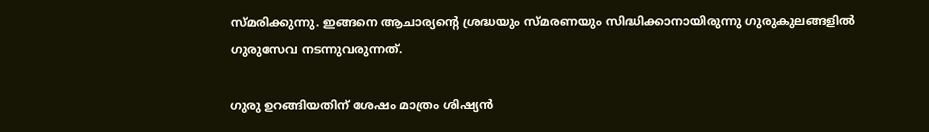സ്മരിക്കുന്നു. ഇങ്ങനെ ആചാര്യന്റെ ശ്രദ്ധയും സ്മരണയും സിദ്ധിക്കാനായിരുന്നു ഗുരുകുലങ്ങളില്‍ ഗുരുസേവ നടന്നുവരുന്നത്‌.

ഗുരു ഉറങ്ങിയതിന്‌ ശേഷം മാത്രം ശിഷ്യന്‍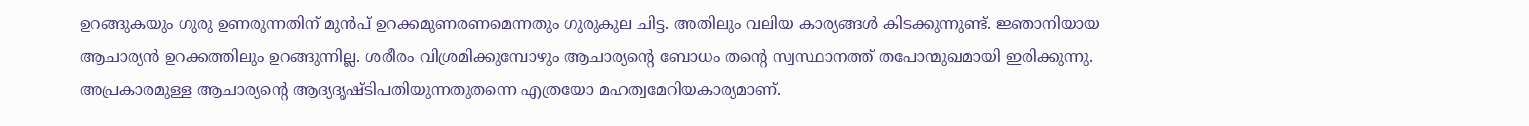ഉറങ്ങുകയും ഗുരു ഉണരുന്നതിന്‌ മുന്‍പ്‌ ഉറക്കമുണരണമെന്നതും ഗുരുകുല ചിട്ട. അതിലും വലിയ കാര്യങ്ങള്‍ കിടക്കുന്നുണ്ട്‌. ജ്ഞാനിയായ ആചാര്യന്‍ ഉറക്കത്തിലും ഉറങ്ങുന്നില്ല. ശരീരം വിശ്രമിക്കുമ്പോഴും ആചാര്യന്റെ ബോധം തന്റെ സ്വസ്ഥാനത്ത്‌ തപോന്മുഖമായി ഇരിക്കുന്നു. അപ്രകാരമുള്ള ആചാര്യന്റെ ആദ്യദൃഷ്ടിപതിയുന്നതുതന്നെ എത്രയോ മഹത്വമേറിയകാര്യമാണ്‌.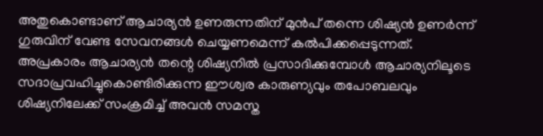അതുകൊണ്ടാണ്‌ ആചാര്യന്‍ ഉണരുന്നതിന്‌ മുന്‍പ്‌ തന്നെ ശിഷ്യന്‍ ഉണര്‍ന്ന്‌ ഗുരുവിന്‌ വേണ്ട സേവനങ്ങള്‍ ചെയ്യണമെന്ന്‌ കല്‍പിക്കപ്പെടുന്നത്‌. അപ്രകാരം ആചാര്യന്‍ തന്റെ ശിഷ്യനില്‍ പ്രസാദിക്കുമ്പോള്‍ ആചാര്യനിലൂടെ സദാപ്രവഹിച്ചുകൊണ്ടിരിക്കുന്ന ഈശ്വര കാരുണ്യവും തപോബലവും ശിഷ്യനിലേക്ക്‌ സംക്രമിച്ച്‌ അവന്‍ സമസ്ത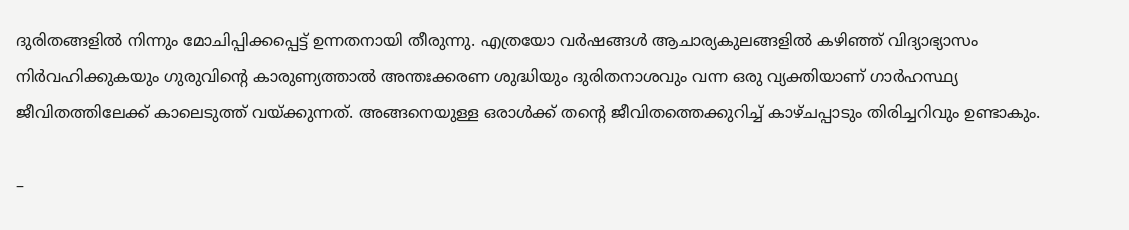ദുരിതങ്ങളില്‍ നിന്നും മോചിപ്പിക്കപ്പെട്ട്‌ ഉന്നതനായി തീരുന്നു. എത്രയോ വര്‍ഷങ്ങള്‍ ആചാര്യകുലങ്ങളില്‍ കഴിഞ്ഞ്‌ വിദ്യാഭ്യാസം നിര്‍വഹിക്കുകയും ഗുരുവിന്റെ കാരുണ്യത്താല്‍ അന്തഃക്കരണ ശുദ്ധിയും ദുരിതനാശവും വന്ന ഒരു വ്യക്തിയാണ്‌ ഗാര്‍ഹസ്ഥ്യ ജീവിതത്തിലേക്ക്‌ കാലെടുത്ത്‌ വയ്‌ക്കുന്നത്‌. അങ്ങനെയുള്ള ഒരാള്‍ക്ക്‌ തന്റെ ജീവിതത്തെക്കുറിച്ച്‌ കാഴ്ചപ്പാടും തിരിച്ചറിവും ഉണ്ടാകും.

–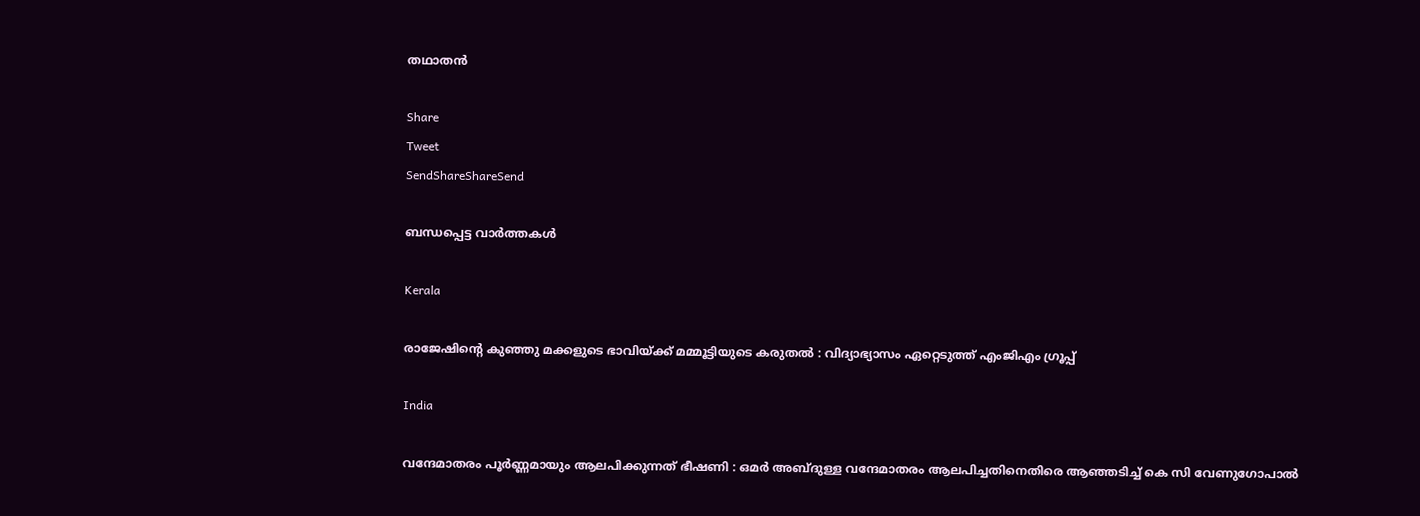തഥാതന്‍

Share
Tweet
SendShareShareSend

ബന്ധപ്പെട്ട വാര്‍ത്തകള്‍

Kerala

രാജേഷിന്റെ കുഞ്ഞു മക്കളുടെ ഭാവിയ്‌ക്ക് മമ്മൂട്ടിയുടെ കരുതൽ : വിദ്യാഭ്യാസം ഏറ്റെടുത്ത് എംജിഎം ഗ്രൂപ്പ്

India

വന്ദേമാതരം പൂർണ്ണമായും ആലപിക്കുന്നത് ഭീഷണി : ഒമർ അബ്ദുള്ള വന്ദേമാതരം ആലപിച്ചതിനെതിരെ ആഞ്ഞടിച്ച് കെ സി വേണുഗോപാൽ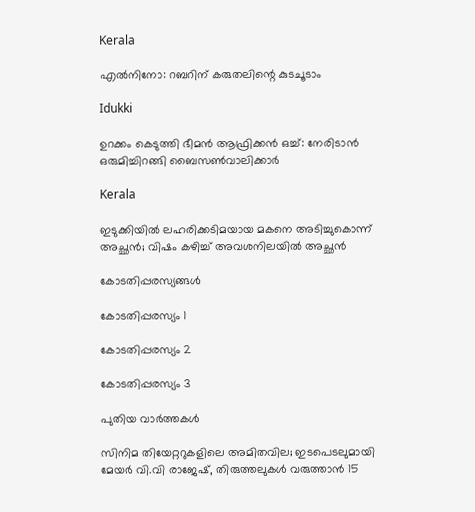Kerala

എല്‍നിനോ: റബറിന് കരുതലിന്റെ കുടചൂടാം

Idukki

ഉറക്കം കെടുത്തി ഭീമന്‍ ആഫ്രിക്കന്‍ ഒച്ച്: നേരിടാന്‍ ഒരുമിച്ചിറങ്ങി ബൈസണ്‍വാലിക്കാര്‍

Kerala

ഇടുക്കിയിൽ ലഹരിക്കടിമയായ മകനെ അടിച്ചുകൊന്ന് അച്ഛൻ; വിഷം കഴിച്ച് അവശനിലയിൽ അച്ഛൻ

കോടതിപ്പരസ്യങ്ങള്‍

കോടതിപ്പരസ്യം 1

കോടതിപ്പരസ്യം 2

കോടതിപ്പരസ്യം 3

പുതിയ വാര്‍ത്തകള്‍

സിനിമ തിയേറ്ററുകളിലെ അമിതവില; ഇടപെടലുമായി മേയർ വി.വി രാജേഷ്, തിരുത്തലുകൾ വരുത്താൻ 15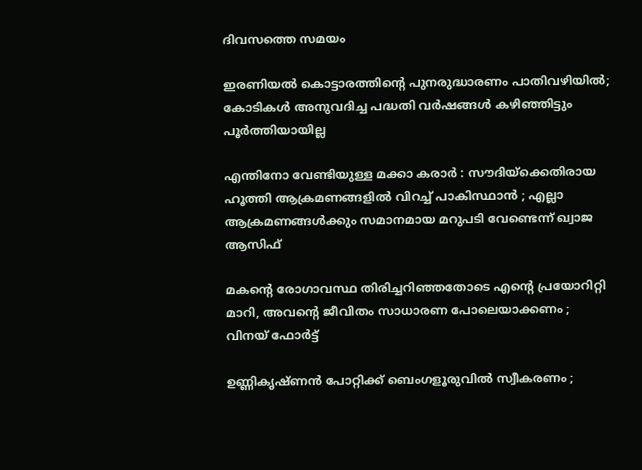ദിവസത്തെ സമയം

ഇരണിയല്‍ കൊട്ടാരത്തിന്റെ പുനരുദ്ധാരണം പാതിവഴിയില്‍; കോടികള്‍ അനുവദിച്ച പദ്ധതി വര്‍ഷങ്ങള്‍ കഴിഞ്ഞിട്ടും പൂര്‍ത്തിയായില്ല

എന്തിനോ വേണ്ടിയുള്ള മക്കാ കരാർ : സൗദിയ്‌ക്കെതിരായ ഹൂത്തി ആക്രമണങ്ങളിൽ വിറച്ച് പാകിസ്ഥാൻ ; എല്ലാ ആക്രമണങ്ങൾക്കും സമാനമായ മറുപടി വേണ്ടെന്ന് ഖ്വാജ ആസിഫ്

മകന്റെ രോഗാവസ്ഥ തിരിച്ചറിഞ്ഞതോടെ എന്റെ പ്രയോറിറ്റി മാറി, അവന്റെ ജീവിതം സാധാരണ പോലെയാക്കണം ; വിനയ് ഫോർട്ട്

ഉണ്ണികൃഷ്ണൻ പോറ്റിക്ക് ബെംഗളൂരുവിൽ സ്വീകരണം ;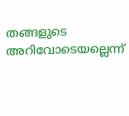തങ്ങളുടെ അറിവോടെയല്ലെന്ന്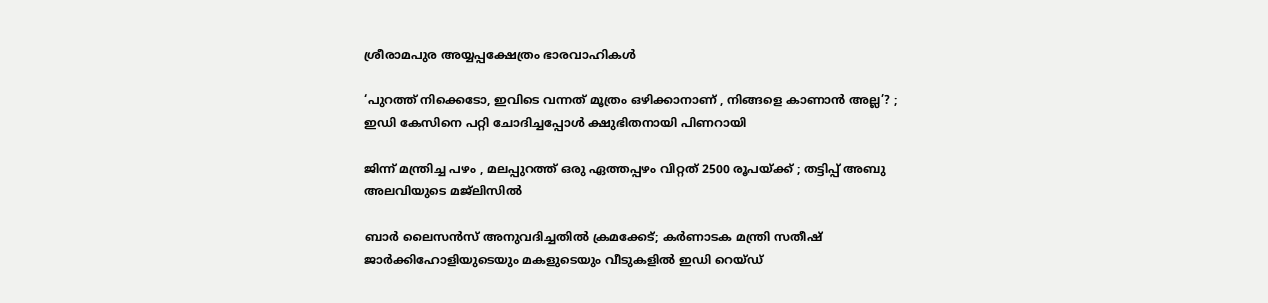ശ്രീരാമപുര അയ്യപ്പക്ഷേത്രം ഭാരവാഹികൾ

‘പുറത്ത് നിക്കെടോ, ഇവിടെ വന്നത് മൂത്രം ഒഴിക്കാനാണ് , നിങ്ങളെ കാണാൻ അല്ല’? ; ഇഡി കേസിനെ പറ്റി ചോദിച്ചപ്പോൾ ക്ഷുഭിതനായി പിണറായി

ജിന്ന് മന്ത്രിച്ച പഴം , മലപ്പുറത്ത് ഒരു ഏത്തപ്പഴം വിറ്റത് 2500 രൂപയ്‌ക്ക് ; തട്ടിപ്പ് അബു അലവിയുടെ മജ്ലിസിൽ

ബാർ ലൈസൻസ് അനുവദിച്ചതിൽ ക്രമക്കേട്; കർണാടക മന്ത്രി സതീഷ് ജാർക്കിഹോളിയുടെയും മകളുടെയും വീടുകളിൽ ഇഡി റെയ്ഡ്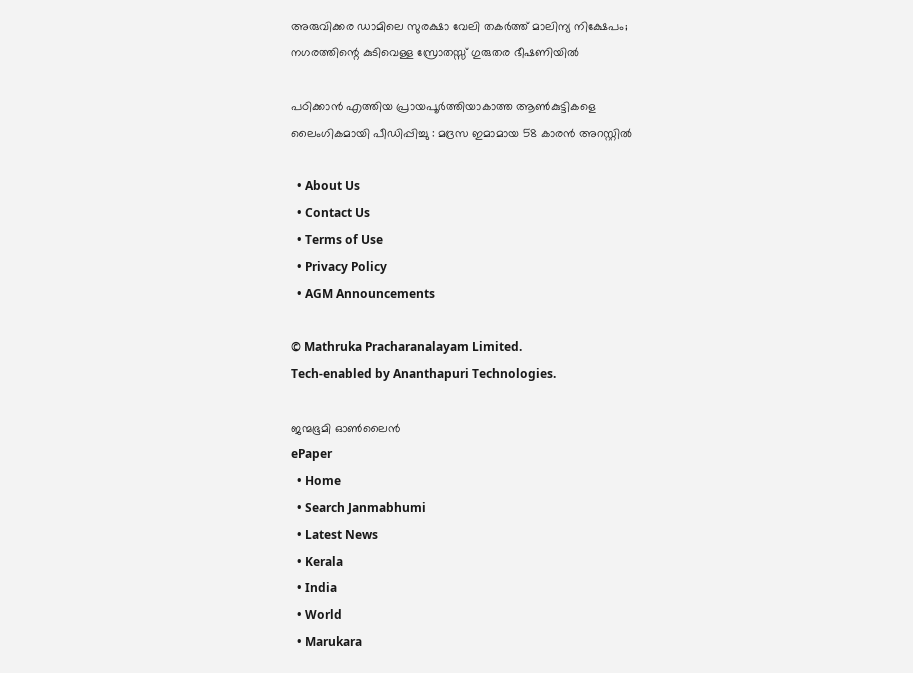അരുവിക്കര ഡാമിലെ സുരക്ഷാ വേലി തകര്‍ത്ത് മാലിന്യ നിക്ഷേപം; നഗരത്തിന്റെ കുടിവെള്ള സ്രോതസ്സ് ഗുരുതര ഭീഷണിയില്‍

പഠിക്കാൻ എത്തിയ പ്രായപൂർത്തിയാകാത്ത ആൺകുട്ടികളെ ലൈംഗികമായി പീഡിപ്പിച്ചു : മദ്രസ ഇമാമായ 58 കാരൻ അറസ്റ്റിൽ

  • About Us
  • Contact Us
  • Terms of Use
  • Privacy Policy
  • AGM Announcements

© Mathruka Pracharanalayam Limited.
Tech-enabled by Ananthapuri Technologies.

ജന്മഭൂമി ഓണ്‍ലൈന്‍
ePaper
  • Home
  • Search Janmabhumi
  • Latest News
  • Kerala
  • India
  • World
  • Marukara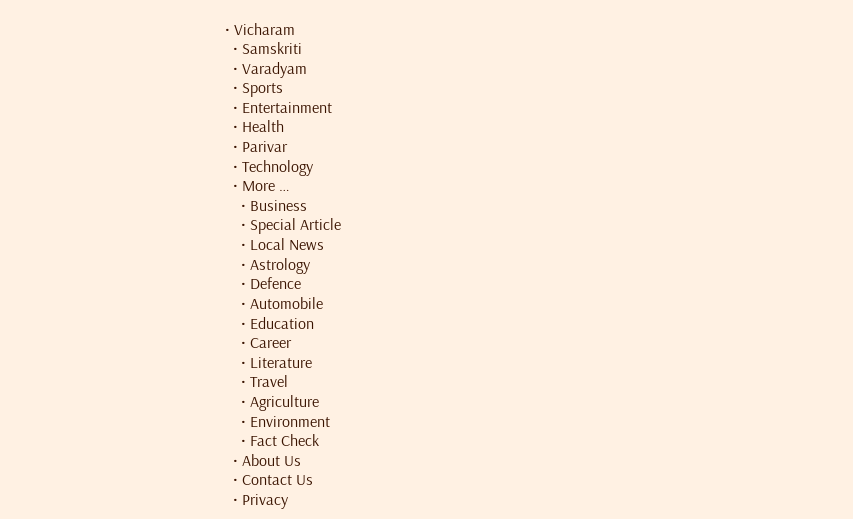• Vicharam
  • Samskriti
  • Varadyam
  • Sports
  • Entertainment
  • Health
  • Parivar
  • Technology
  • More …
    • Business
    • Special Article
    • Local News
    • Astrology
    • Defence
    • Automobile
    • Education
    • Career
    • Literature
    • Travel
    • Agriculture
    • Environment
    • Fact Check
  • About Us
  • Contact Us
  • Privacy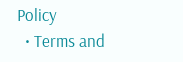Policy
  • Terms and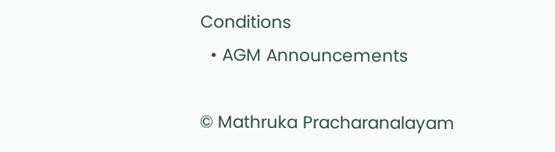Conditions
  • AGM Announcements

© Mathruka Pracharanalayam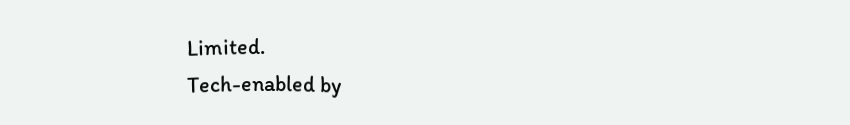Limited.
Tech-enabled by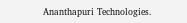Ananthapuri Technologies.